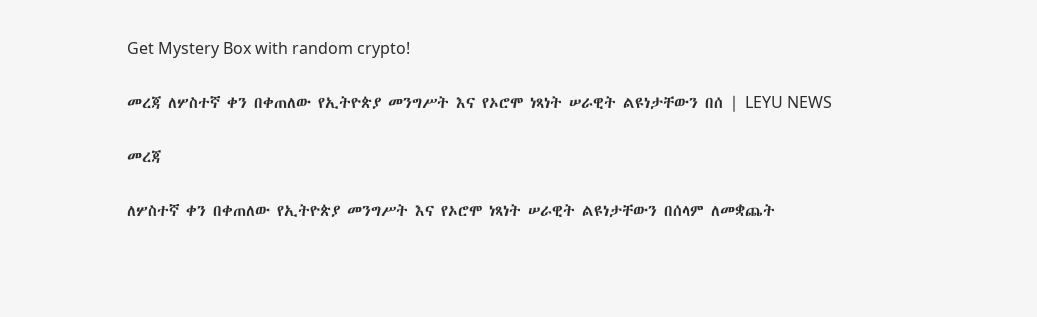Get Mystery Box with random crypto!

መረጃ ለሦስተኛ ቀን በቀጠለው የኢትዮጵያ መንግሥት እና የኦሮሞ ነጻነት ሠራዊት ልዩነታቸውን በሰ | LEYU NEWS

መረጃ

ለሦስተኛ ቀን በቀጠለው የኢትዮጵያ መንግሥት እና የኦሮሞ ነጻነት ሠራዊት ልዩነታቸውን በሰላም ለመቋጨት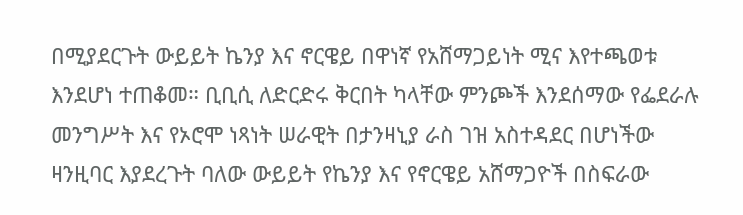በሚያደርጉት ውይይት ኬንያ እና ኖርዌይ በዋነኛ የአሸማጋይነት ሚና እየተጫወቱ እንደሆነ ተጠቆመ። ቢቢሲ ለድርድሩ ቅርበት ካላቸው ምንጮች እንደሰማው የፌደራሉ መንግሥት እና የኦሮሞ ነጻነት ሠራዊት በታንዛኒያ ራስ ገዝ አስተዳደር በሆነችው ዛንዚባር እያደረጉት ባለው ውይይት የኬንያ እና የኖርዌይ አሸማጋዮች በስፍራው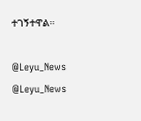ተገኝተዋል።

@Leyu_News
@Leyu_News